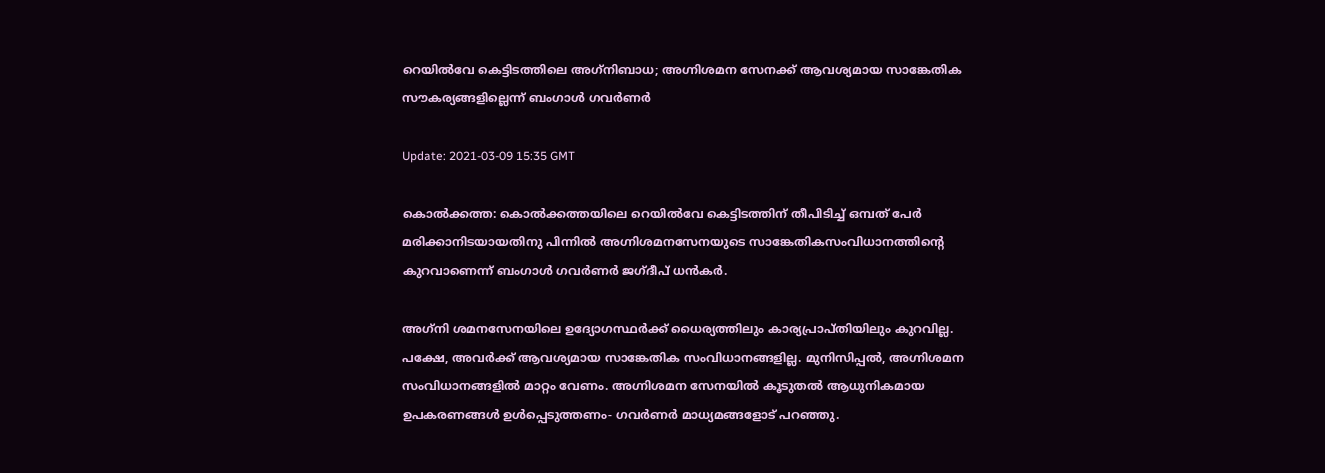റെയില്‍വേ കെട്ടിടത്തിലെ അഗ്‌നിബാധ; അഗ്നിശമന സേനക്ക് ആവശ്യമായ സാങ്കേതിക സൗകര്യങ്ങളില്ലെന്ന് ബംഗാള്‍ ഗവര്‍ണര്‍

Update: 2021-03-09 15:35 GMT

കൊല്‍ക്കത്ത: കൊല്‍ക്കത്തയിലെ റെയില്‍വേ കെട്ടിടത്തിന് തീപിടിച്ച് ഒമ്പത് പേര്‍ മരിക്കാനിടയായതിനു പിന്നില്‍ അഗ്നിശമനസേനയുടെ സാങ്കേതികസംവിധാനത്തിന്റെ കുറവാണെന്ന് ബംഗാള്‍ ഗവര്‍ണര്‍ ജഗ്ദീപ് ധന്‍കര്‍.

അഗ്‌നി ശമനസേനയിലെ ഉദ്യോഗസ്ഥര്‍ക്ക് ധൈര്യത്തിലും കാര്യപ്രാപ്തിയിലും കുറവില്ല. പക്ഷേ, അവര്‍ക്ക് ആവശ്യമായ സാങ്കേതിക സംവിധാനങ്ങളില്ല. മുനിസിപ്പല്‍, അഗ്നിശമന സംവിധാനങ്ങളില്‍ മാറ്റം വേണം. അഗ്നിശമന സേനയില്‍ കൂടുതല്‍ ആധുനികമായ ഉപകരണങ്ങള്‍ ഉള്‍പ്പെടുത്തണം- ഗവര്‍ണര്‍ മാധ്യമങ്ങളോട് പറഞ്ഞു.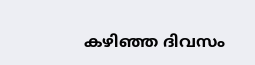കഴിഞ്ഞ ദിവസം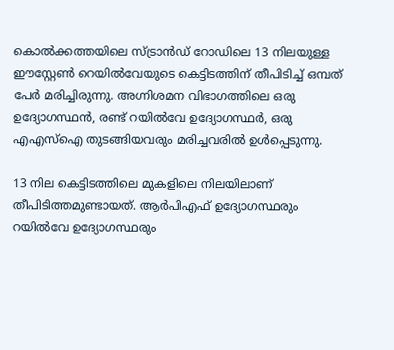കൊല്‍ക്കത്തയിലെ സ്ട്രാന്‍ഡ് റോഡിലെ 13 നിലയുള്ള ഈസ്റ്റേണ്‍ റെയില്‍വേയുടെ കെട്ടിടത്തിന് തീപിടിച്ച് ഒമ്പത് പേര്‍ മരിച്ചിരുന്നു. അഗ്നിശമന വിഭാഗത്തിലെ ഒരു ഉദ്യോഗസ്ഥന്‍, രണ്ട് റയില്‍വേ ഉദ്യോഗസ്ഥര്‍, ഒരു എഎസ്‌ഐ തുടങ്ങിയവരും മരിച്ചവരില്‍ ഉള്‍പ്പെടുന്നു.

13 നില കെട്ടിടത്തിലെ മുകളിലെ നിലയിലാണ് തീപിടിത്തമുണ്ടായത്. ആര്‍പിഎഫ് ഉദ്യോഗസ്ഥരും റയില്‍വേ ഉദ്യോഗസ്ഥരും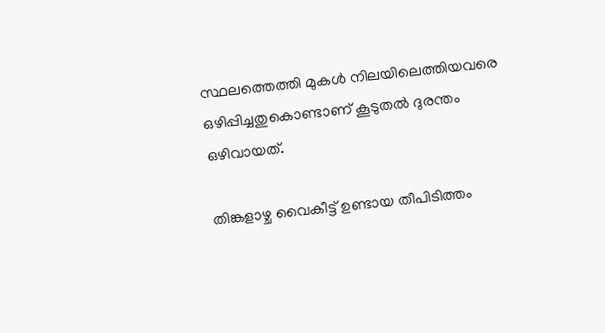സ്ഥലത്തെത്തി മുകള്‍ നിലയിലെത്തിയവരെ ഒഴിപ്പിച്ചതുകൊണ്ടാണ് കൂടുതല്‍ ദുരന്തം ഒഴിവായത്.

തിങ്കളാഴ്ച വൈകീട്ട് ഉണ്ടായ തീപിടിത്തം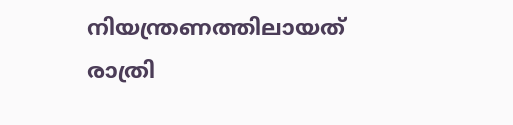നിയന്ത്രണത്തിലായത് രാത്രി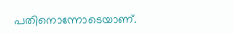പതിനൊന്നോടെയാണ്.